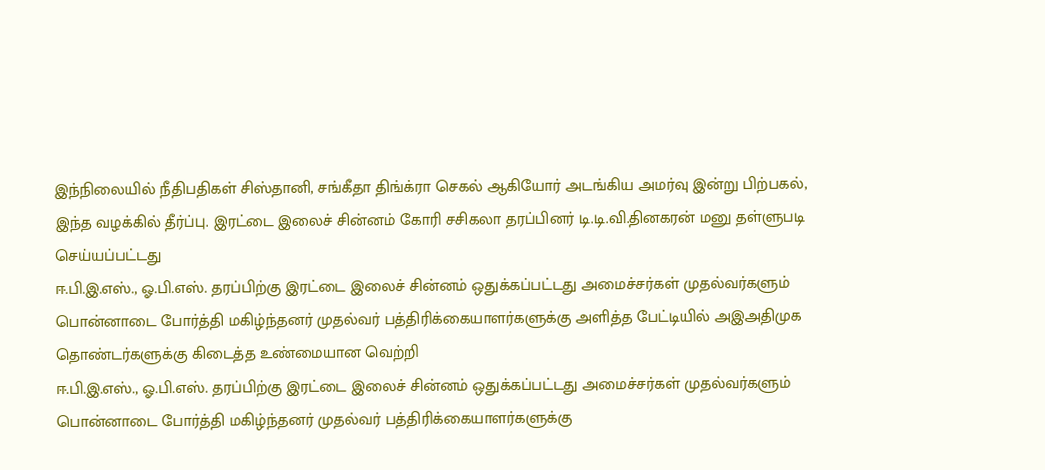இந்நிலையில் நீதிபதிகள் சிஸ்தானி, சங்கீதா திங்க்ரா செகல் ஆகியோர் அடங்கிய அமர்வு இன்று பிற்பகல், இந்த வழக்கில் தீர்ப்பு. இரட்டை இலைச் சின்னம் கோரி சசிகலா தரப்பினர் டி.டி.வி.தினகரன் மனு தள்ளுபடி செய்யப்பட்டது
ஈ.பி.இ.எஸ்., ஓ.பி.எஸ். தரப்பிற்கு இரட்டை இலைச் சின்னம் ஒதுக்கப்பட்டது அமைச்சர்கள் முதல்வர்களும் பொன்னாடை போர்த்தி மகிழ்ந்தனர் முதல்வர் பத்திரிக்கையாளர்களுக்கு அளித்த பேட்டியில் அஇஅதிமுக தொண்டர்களுக்கு கிடைத்த உண்மையான வெற்றி
ஈ.பி.இ.எஸ்., ஓ.பி.எஸ். தரப்பிற்கு இரட்டை இலைச் சின்னம் ஒதுக்கப்பட்டது அமைச்சர்கள் முதல்வர்களும் பொன்னாடை போர்த்தி மகிழ்ந்தனர் முதல்வர் பத்திரிக்கையாளர்களுக்கு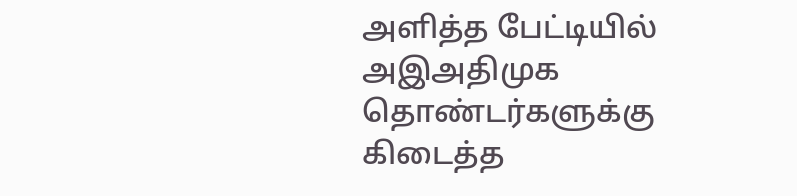அளித்த பேட்டியில் அஇஅதிமுக தொண்டர்களுக்கு கிடைத்த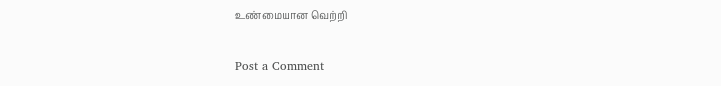உண்மையான வெற்றி

Post a Comment